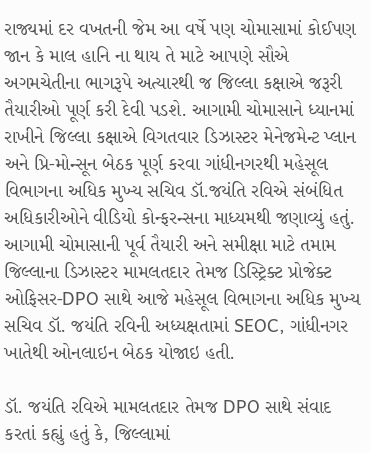રાજ્યમાં દર વખતની જેમ આ વર્ષે પણ ચોમાસામાં કોઈપણ જાન કે માલ હાનિ ના થાય તે માટે આપણે સૌએ અગમચેતીના ભાગરૂપે અત્યારથી જ જિલ્લા કક્ષાએ જરૂરી તૈયારીઓ પૂર્ણ કરી દેવી પડશે. આગામી ચોમાસાને ધ્યાનમાં રાખીને જિલ્લા કક્ષાએ વિગતવાર ડિઝાસ્ટર મેનેજમેન્ટ પ્લાન અને પ્રિ-મોન્સૂન બેઠક પૂર્ણ કરવા ગાંધીનગરથી મહેસૂલ વિભાગના અધિક મુખ્ય સચિવ ડૉ.જયંતિ રવિએ સંબંધિત અધિકારીઓને વીડિયો કોન્ફરન્સના માધ્યમથી જણાવ્યું હતું.
આગામી ચોમાસાની પૂર્વ તૈયારી અને સમીક્ષા માટે તમામ જિલ્લાના ડિઝાસ્ટર મામલતદાર તેમજ ડિસ્ટ્રિક્ટ પ્રોજેક્ટ ઓફિસર-DPO સાથે આજે મહેસૂલ વિભાગના અધિક મુખ્ય સચિવ ડૉ. જયંતિ રવિની અધ્યક્ષતામાં SEOC, ગાંધીનગર ખાતેથી ઓનલાઇન બેઠક યોજાઇ હતી.

ડૉ. જયંતિ રવિએ મામલતદાર તેમજ DPO સાથે સંવાદ કરતાં કહ્યું હતું કે, જિલ્લામાં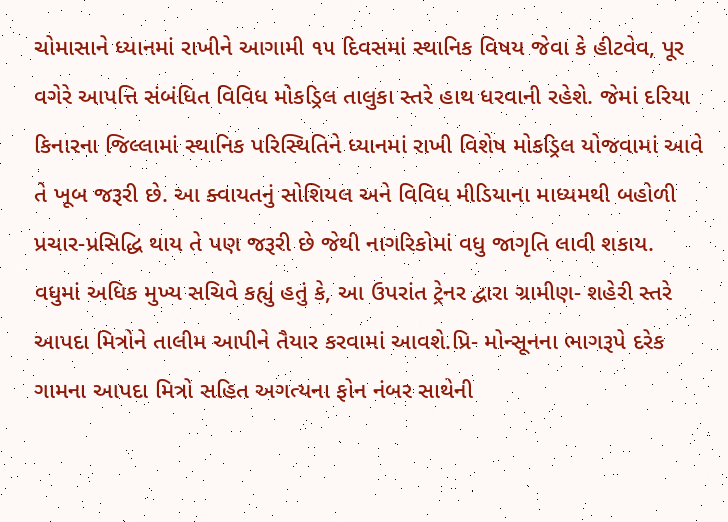ચોમાસાને ધ્યાનમાં રાખીને આગામી ૧૫ દિવસમાં સ્થાનિક વિષય જેવા કે હીટવેવ, પૂર વગેરે આપત્તિ સંબંધિત વિવિધ મોકડ્રિલ તાલુકા સ્તરે હાથ ધરવાની રહેશે. જેમાં દરિયા કિનારના જિલ્લામાં સ્થાનિક પરિસ્થિતિને ધ્યાનમાં રાખી વિશેષ મોકડ્રિલ યોજવામાં આવે તે ખૂબ જરૂરી છે. આ ક્વાયતનું સોશિયલ અને વિવિધ મીડિયાના માધ્યમથી બહોળી પ્રચાર-પ્રસિદ્ધિ થાય તે પણ જરૂરી છે જેથી નાગરિકોમાં વધુ જાગૃતિ લાવી શકાય.
વધુમાં અધિક મુખ્ય સચિવે કહ્યું હતું કે, આ ઉપરાંત ટ્રેનર દ્વારા ગ્રામીણ- શહેરી સ્તરે આપદા મિત્રોને તાલીમ આપીને તૈયાર કરવામાં આવશે.પ્રિ- મોન્સૂનના ભાગરૂપે દરેક ગામના આપદા મિત્રો સહિત અગત્યના ફોન નંબર સાથેની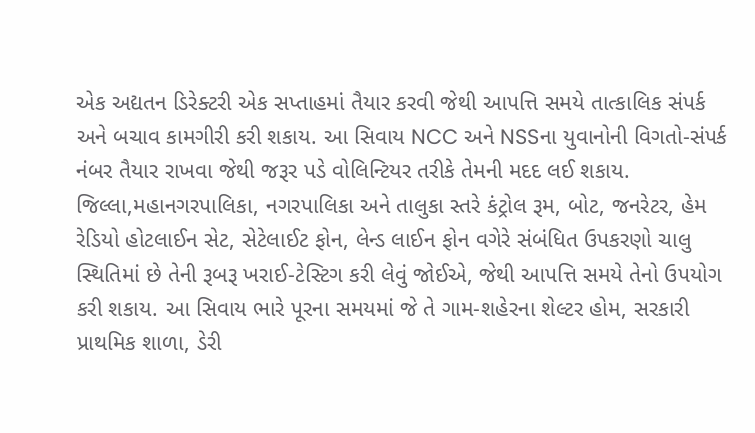એક અદ્યતન ડિરેક્ટરી એક સપ્તાહમાં તૈયાર કરવી જેથી આપત્તિ સમયે તાત્કાલિક સંપર્ક અને બચાવ કામગીરી કરી શકાય. આ સિવાય NCC અને NSSના યુવાનોની વિગતો-સંપર્ક નંબર તૈયાર રાખવા જેથી જરૂર પડે વોલિન્ટિયર તરીકે તેમની મદદ લઈ શકાય.
જિલ્લા,મહાનગરપાલિકા, નગરપાલિકા અને તાલુકા સ્તરે કંટ્રોલ રૂમ, બોટ, જનરેટર, હેમ રેડિયો હોટલાઈન સેટ, સેટેલાઈટ ફોન, લેન્ડ લાઈન ફોન વગેરે સંબંધિત ઉપકરણો ચાલુ સ્થિતિમાં છે તેની રૂબરૂ ખરાઈ-ટેસ્ટિગ કરી લેવું જોઈએ, જેથી આપત્તિ સમયે તેનો ઉપયોગ કરી શકાય. આ સિવાય ભારે પૂરના સમયમાં જે તે ગામ-શહેરના શેલ્ટર હોમ, સરકારી પ્રાથમિક શાળા, ડેરી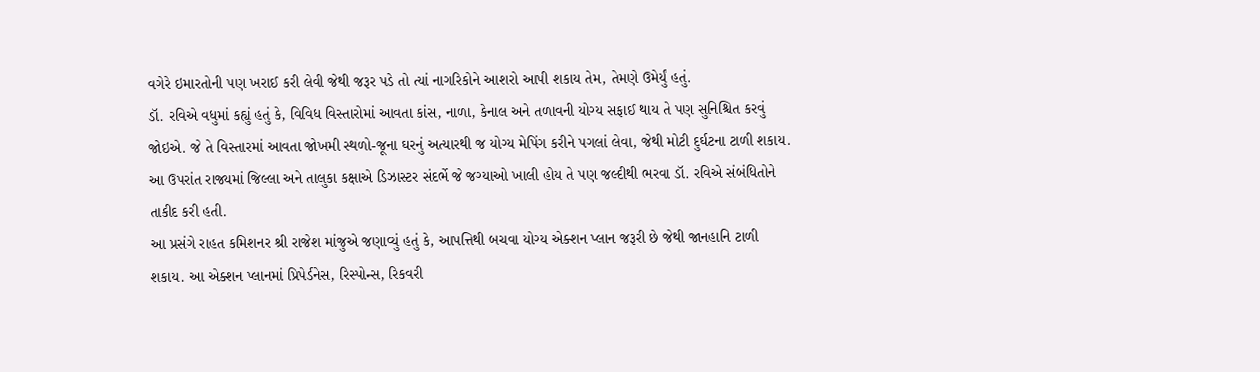વગેરે ઇમારતોની પણ ખરાઈ કરી લેવી જેથી જરૂર પડે તો ત્યાં નાગરિકોને આશરો આપી શકાય તેમ, તેમણે ઉમેર્યું હતું.
ડૉ. રવિએ વધુમાં કહ્યું હતું કે, વિવિધ વિસ્તારોમાં આવતા કાંસ, નાળા, કેનાલ અને તળાવની યોગ્ય સફાઈ થાય તે પણ સુનિશ્ચિત કરવું જોઇએ. જે તે વિસ્તારમાં આવતા જોખમી સ્થળો-જૂના ઘરનું અત્યારથી જ યોગ્ય મેપિંગ કરીને પગલાં લેવા, જેથી મોટી દુર્ઘટના ટાળી શકાય. આ ઉપરાંત રાજ્યમાં જિલ્લા અને તાલુકા કક્ષાએ ડિઝાસ્ટર સંદર્ભે જે જગ્યાઓ ખાલી હોય તે પણ જલ્દીથી ભરવા ડૉ. રવિએ સંબંધિતોને તાકીદ કરી હતી.
આ પ્રસંગે રાહત કમિશનર શ્રી રાજેશ માંજુએ જણાવ્યું હતું કે, આપત્તિથી બચવા યોગ્ય એક્શન પ્લાન જરૂરી છે જેથી જાનહાનિ ટાળી શકાય. આ એક્શન પ્લાનમાં પ્રિપેર્ડનેસ, રિસ્પોન્સ, રિકવરી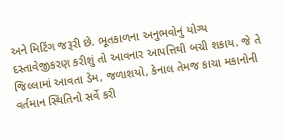અને મિટિંગ જરૂરી છે. ભૂતકાળના અનુભવોનું યોગ્ય દસ્તાવેજીકરણ કરીશું તો આવનાર આપત્તિથી બચી શકાય. જે તે જિલ્લામાં આવતા ડેમ, જળાશયો, કેનાલ તેમજ કાચા મકાનોની વર્તમાન સ્થિતિનો સર્વે કરી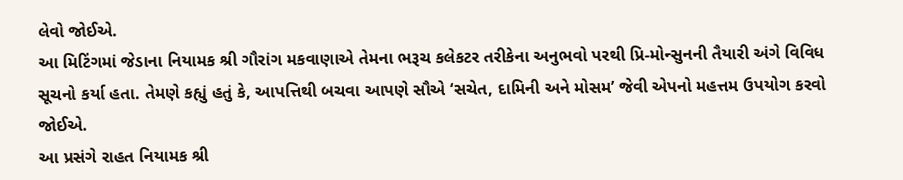લેવો જોઈએ.
આ મિટિંગમાં જેડાના નિયામક શ્રી ગૌરાંગ મકવાણાએ તેમના ભરૂચ કલેકટર તરીકેના અનુભવો પરથી પ્રિ-મોન્સુનની તૈયારી અંગે વિવિધ સૂચનો કર્યા હતા. તેમણે કહ્યું હતું કે, આપત્તિથી બચવા આપણે સૌએ ‘સચેત, દામિની અને મોસમ’ જેવી એપનો મહત્તમ ઉપયોગ કરવો જોઈએ.
આ પ્રસંગે રાહત નિયામક શ્રી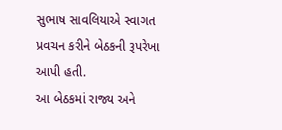સુભાષ સાવલિયાએ સ્વાગત પ્રવચન કરીને બેઠકની રૂપરેખા આપી હતી.
આ બેઠકમાં રાજ્ય અને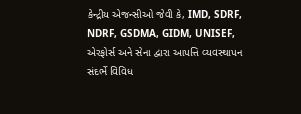કેન્દ્રીય એજન્સીઓ જેવી કે, IMD, SDRF, NDRF, GSDMA, GIDM, UNISEF, એરફોર્સ અને સેના દ્વારા આપત્તિ વ્યવસ્થાપન સંદર્ભે વિવિધ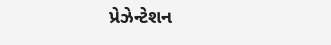પ્રેઝેન્ટેશન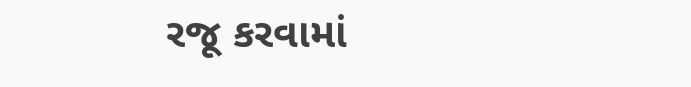રજૂ કરવામાં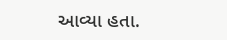આવ્યા હતા.